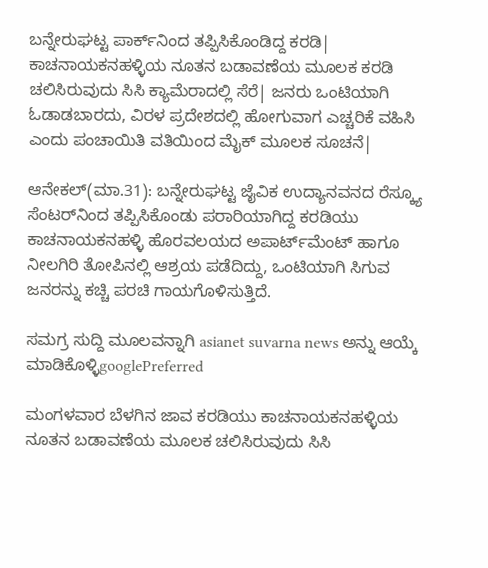ಬನ್ನೇರುಘಟ್ಟ ಪಾರ್ಕ್‌ನಿಂದ ತಪ್ಪಿಸಿಕೊಂಡಿದ್ದ ಕರಡಿ| ಕಾಚನಾಯಕನಹಳ್ಳಿಯ ನೂತನ ಬಡಾವಣೆಯ ಮೂಲಕ ಕರಡಿ ಚಲಿಸಿರುವುದು ಸಿಸಿ ಕ್ಯಾಮೆರಾದಲ್ಲಿ ಸೆರೆ| ಜನರು ಒಂಟಿಯಾಗಿ ಓಡಾಡಬಾರದು, ವಿರಳ ಪ್ರದೇಶದಲ್ಲಿ ಹೋಗುವಾಗ ಎಚ್ಚರಿಕೆ ವಹಿಸಿ ಎಂದು ಪಂಚಾಯಿತಿ ವತಿಯಿಂದ ಮೈಕ್‌ ಮೂಲಕ ಸೂಚನೆ|

ಆನೇಕಲ್‌(ಮಾ.31): ಬನ್ನೇರುಘಟ್ಟ ಜೈವಿಕ ಉದ್ಯಾನವನದ ರೆಸ್ಕ್ಯೂ ಸೆಂಟರ್‌ನಿಂದ ತಪ್ಪಿಸಿಕೊಂಡು ಪರಾರಿಯಾಗಿದ್ದ ಕರಡಿಯು ಕಾಚನಾಯಕನಹಳ್ಳಿ ಹೊರವಲಯದ ಅಪಾರ್ಟ್‌ಮೆಂಟ್‌ ಹಾಗೂ ನೀಲಗಿರಿ ತೋಪಿನಲ್ಲಿ ಆಶ್ರಯ ಪಡೆದಿದ್ದು, ಒಂಟಿಯಾಗಿ ಸಿಗುವ ಜನರನ್ನು ಕಚ್ಚಿ ಪರಚಿ ಗಾಯಗೊಳಿಸುತ್ತಿದೆ.

ಸಮಗ್ರ ಸುದ್ದಿ ಮೂಲವನ್ನಾಗಿ asianet suvarna news ಅನ್ನು ಆಯ್ಕೆ ಮಾಡಿಕೊಳ್ಳಿgooglePreferred

ಮಂಗಳವಾರ ಬೆಳಗಿನ ಜಾವ ಕರಡಿಯು ಕಾಚನಾಯಕನಹಳ್ಳಿಯ ನೂತನ ಬಡಾವಣೆಯ ಮೂಲಕ ಚಲಿಸಿರುವುದು ಸಿಸಿ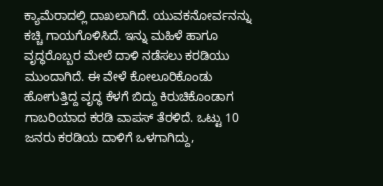ಕ್ಯಾಮೆರಾದಲ್ಲಿ ದಾಖಲಾಗಿದೆ. ಯುವಕನೋರ್ವನನ್ನು ಕಚ್ಚಿ ಗಾಯಗೊಳಿಸಿದೆ. ಇನ್ನು ಮಹಿಳೆ ಹಾಗೂ ವೃದ್ಧರೊಬ್ಬರ ಮೇಲೆ ದಾಳಿ ನಡೆಸಲು ಕರಡಿಯು ಮುಂದಾಗಿದೆ. ಈ ವೇಳೆ ಕೋಲೂರಿಕೊಂಡು ಹೋಗುತ್ತಿದ್ದ ವೃದ್ಧ ಕೆಳಗೆ ಬಿದ್ದು ಕಿರುಚಿಕೊಂಡಾಗ ಗಾಬರಿಯಾದ ಕರಡಿ ವಾಪಸ್‌ ತೆರಳಿದೆ. ಒಟ್ಟು 10 ಜನರು ಕರಡಿಯ ದಾಳಿಗೆ ಒಳಗಾಗಿದ್ದು,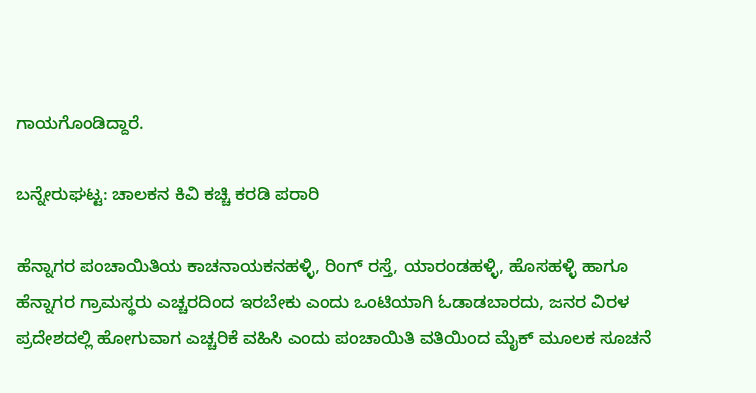ಗಾಯಗೊಂಡಿದ್ದಾರೆ.

ಬನ್ನೇರುಘಟ್ಟ: ಚಾಲಕನ ಕಿವಿ ಕಚ್ಚಿ ಕರಡಿ ಪರಾರಿ

ಹೆನ್ನಾಗರ ಪಂಚಾಯಿತಿಯ ಕಾಚನಾಯಕನಹಳ್ಳಿ, ರಿಂಗ್‌ ರಸ್ತೆ, ಯಾರಂಡಹಳ್ಳಿ, ಹೊಸಹಳ್ಳಿ ಹಾಗೂ ಹೆನ್ನಾಗರ ಗ್ರಾಮಸ್ಥರು ಎಚ್ಚರದಿಂದ ಇರಬೇಕು ಎಂದು ಒಂಟಿಯಾಗಿ ಓಡಾಡಬಾರದು, ಜನರ ವಿರಳ ಪ್ರದೇಶದಲ್ಲಿ ಹೋಗುವಾಗ ಎಚ್ಚರಿಕೆ ವಹಿಸಿ ಎಂದು ಪಂಚಾಯಿತಿ ವತಿಯಿಂದ ಮೈಕ್‌ ಮೂಲಕ ಸೂಚನೆ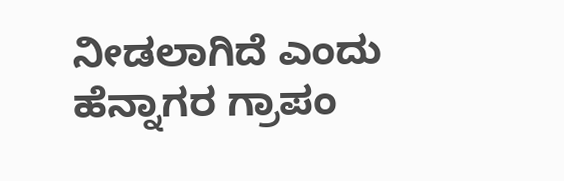ನೀಡಲಾಗಿದೆ ಎಂದು ಹೆನ್ನಾಗರ ಗ್ರಾಪಂ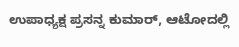ಉಪಾಧ್ಯಕ್ಷ ಪ್ರಸನ್ನ ಕುಮಾರ್‌, ಆಟೋದಲ್ಲಿ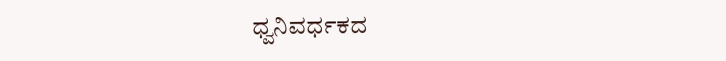ಧ್ವನಿವರ್ಧಕದ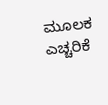ಮೂಲಕ ಎಚ್ಚರಿಕೆ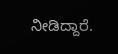ನೀಡಿದ್ದಾರೆ.